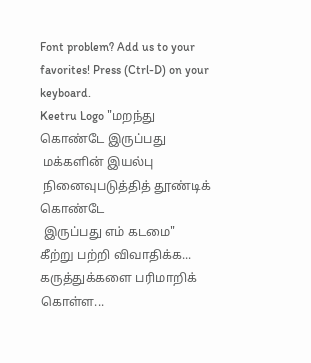Font problem? Add us to your favorites! Press (Ctrl-D) on your keyboard.
Keetru Logo "மறந்து கொண்டே இருப்பது
 மக்களின் இயல்பு
 நினைவுபடுத்தித் தூண்டிக் கொண்டே
 இருப்பது எம் கடமை"
கீற்று பற்றி விவாதிக்க...
கருத்துக்களை பரிமாறிக் கொள்ள...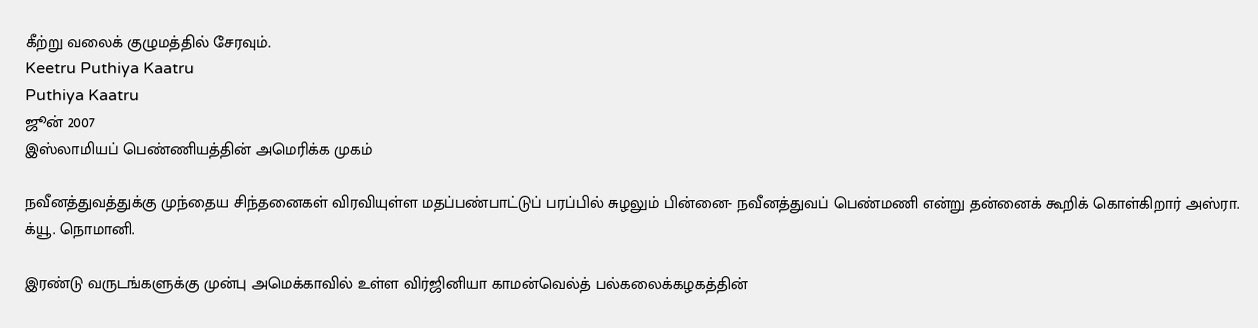கீற்று வலைக் குழுமத்தில் சேரவும்.
Keetru Puthiya Kaatru
Puthiya Kaatru
ஜூன் 2007
இஸ்லாமியப் பெண்ணியத்தின் அமெரிக்க முகம்

நவீனத்துவத்துக்கு முந்தைய சிந்தனைகள் விரவியுள்ள மதப்பண்பாட்டுப் பரப்பில் சுழலும் பின்னை- நவீனத்துவப் பெண்மணி என்று தன்னைக் கூறிக் கொள்கிறார் அஸ்ரா. க்யூ. நொமானி.

இரண்டு வருடங்களுக்கு முன்பு அமெக்காவில் உள்ள விர்ஜினியா காமன்வெல்த் பல்கலைக்கழகத்தின்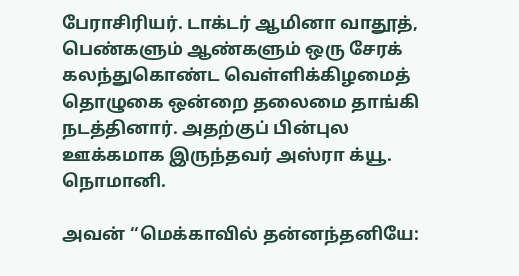பேராசிரியர். டாக்டர் ஆமினா வாதூத், பெண்களும் ஆண்களும் ஒரு சேரக் கலந்துகொண்ட வெள்ளிக்கிழமைத் தொழுகை ஒன்றை தலைமை தாங்கி நடத்தினார். அதற்குப் பின்புல ஊக்கமாக இருந்தவர் அஸ்ரா க்யூ. நொமானி.

அவன் ‘‘மெக்காவில் தன்னந்தனியே: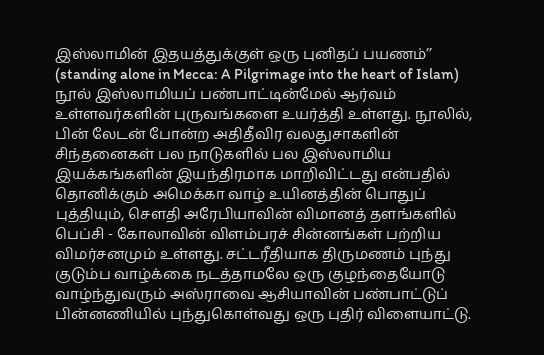இஸ்லாமின் இதயத்துக்குள் ஒரு புனிதப் பயணம்’’ (standing alone in Mecca: A Pilgrimage into the heart of Islam) நூல் இஸ்லாமியப் பண்பாட்டின்மேல் ஆர்வம் உள்ளவர்களின் புருவங்களை உயர்த்தி உள்ளது. நூலில், பின் லேடன் போன்ற அதிதீவிர வலதுசாகளின் சிந்தனைகள் பல நாடுகளில் பல இஸ்லாமிய இயக்கங்களின் இயந்திரமாக மாறிவிட்டது என்பதில் தொனிக்கும் அமெக்கா வாழ் உயினத்தின் பொதுப் புத்தியும், சௌதி அரேபியாவின் விமானத் தளங்களில் பெப்சி - கோலாவின் விளம்பரச் சின்னங்கள் பற்றிய விமர்சனமும் உள்ளது. சட்டரீதியாக திருமணம் புந்து குடும்ப வாழ்க்கை நடத்தாமலே ஒரு குழந்தையோடு வாழ்ந்துவரும் அஸ்ராவை ஆசியாவின் பண்பாட்டுப் பின்னணியில் புந்துகொள்வது ஒரு புதிர் விளையாட்டு.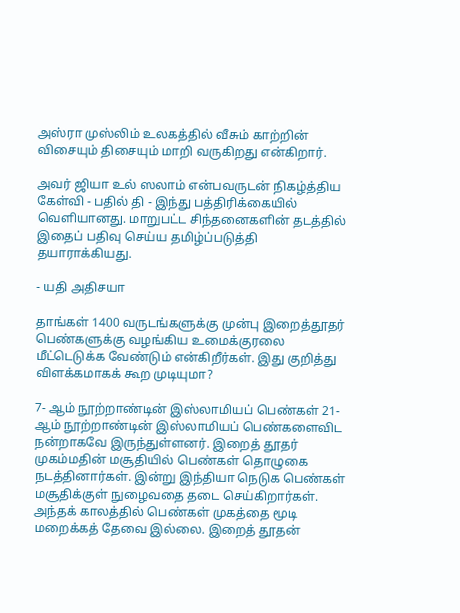அஸ்ரா முஸ்லிம் உலகத்தில் வீசும் காற்றின் விசையும் திசையும் மாறி வருகிறது என்கிறார்.

அவர் ஜியா உல் ஸலாம் என்பவருடன் நிகழ்த்திய கேள்வி - பதில் தி - இந்து பத்திரிக்கையில் வெளியானது. மாறுபட்ட சிந்தனைகளின் தடத்தில் இதைப் பதிவு செய்ய தமிழ்ப்படுத்தி தயாராக்கியது.

- யதி அதிசயா

தாங்கள் 1400 வருடங்களுக்கு முன்பு இறைத்தூதர் பெண்களுக்கு வழங்கிய உமைக்குரலை மீட்டெடுக்க வேண்டும் என்கிறீர்கள். இது குறித்து விளக்கமாகக் கூற முடியுமா?

7- ஆம் நூற்றாண்டின் இஸ்லாமியப் பெண்கள் 21-ஆம் நூற்றாண்டின் இஸ்லாமியப் பெண்களைவிட நன்றாகவே இருந்துள்ளனர். இறைத் தூதர் முகம்மதின் மசூதியில் பெண்கள் தொழுகை நடத்தினார்கள். இன்று இந்தியா நெடுக பெண்கள் மசூதிக்குள் நுழைவதை தடை செய்கிறார்கள். அந்தக் காலத்தில் பெண்கள் முகத்தை மூடி மறைக்கத் தேவை இல்லை. இறைத் தூதன்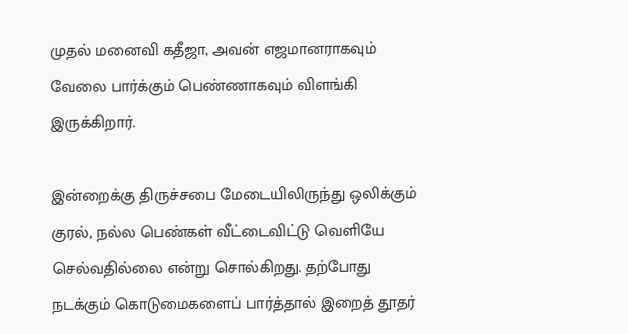முதல் மனைவி கதீஜா, அவன் எஜமானராகவும் வேலை பார்க்கும் பெண்ணாகவும் விளங்கி இருக்கிறார்.

இன்றைக்கு திருச்சபை மேடையிலிருந்து ஒலிக்கும் குரல், நல்ல பெண்கள் வீட்டைவிட்டு வெளியே செல்வதில்லை என்று சொல்கிறது. தற்போது நடக்கும் கொடுமைகளைப் பார்த்தால் இறைத் தூதர்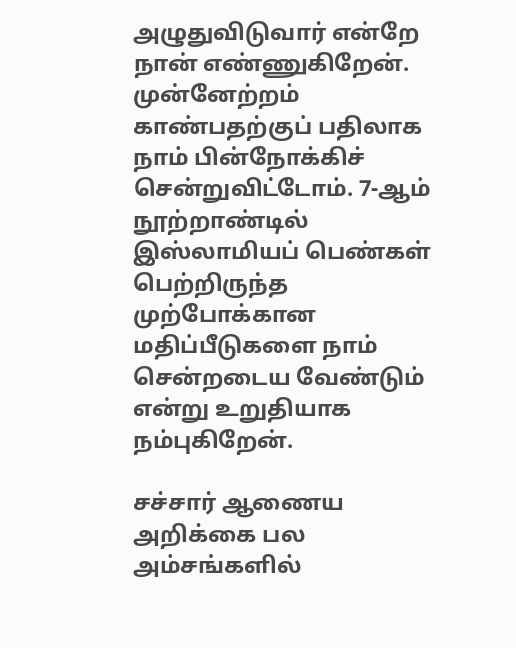அழுதுவிடுவார் என்றே நான் எண்ணுகிறேன். முன்னேற்றம் காண்பதற்குப் பதிலாக நாம் பின்நோக்கிச் சென்றுவிட்டோம். 7-ஆம் நூற்றாண்டில் இஸ்லாமியப் பெண்கள் பெற்றிருந்த முற்போக்கான மதிப்பீடுகளை நாம் சென்றடைய வேண்டும் என்று உறுதியாக நம்புகிறேன்.

சச்சார் ஆணைய அறிக்கை பல அம்சங்களில்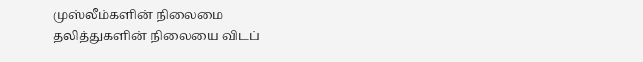முஸ்லீம்களின் நிலைமை தலித்துகளின் நிலையை விடப்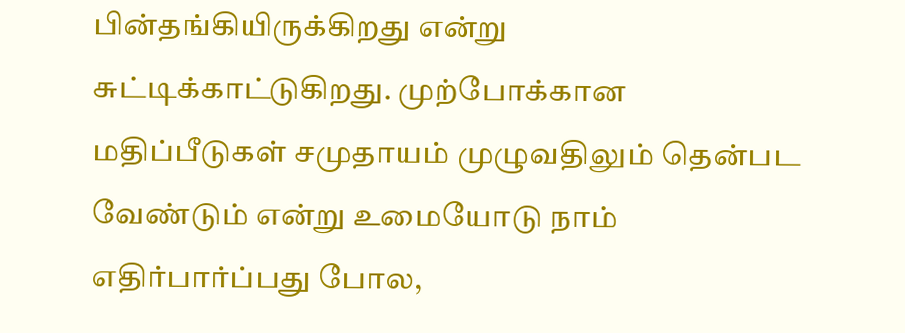பின்தங்கியிருக்கிறது என்று சுட்டிக்காட்டுகிறது. முற்போக்கான மதிப்பீடுகள் சமுதாயம் முழுவதிலும் தென்பட வேண்டும் என்று உமையோடு நாம் எதிர்பார்ப்பது போல,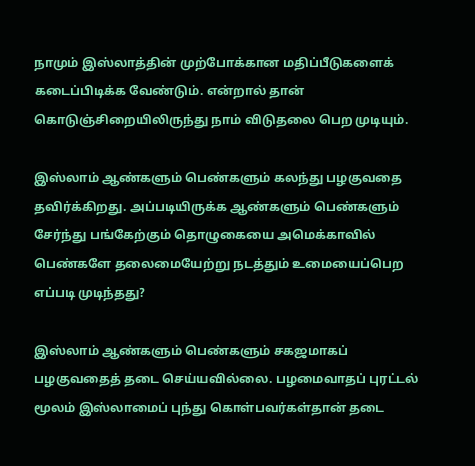நாமும் இஸ்லாத்தின் முற்போக்கான மதிப்பீடுகளைக் கடைப்பிடிக்க வேண்டும். என்றால் தான் கொடுஞ்சிறையிலிருந்து நாம் விடுதலை பெற முடியும்.

இஸ்லாம் ஆண்களும் பெண்களும் கலந்து பழகுவதை தவிர்க்கிறது. அப்படியிருக்க ஆண்களும் பெண்களும் சேர்ந்து பங்கேற்கும் தொழுகையை அமெக்காவில் பெண்களே தலைமையேற்று நடத்தும் உமையைப்பெற எப்படி முடிந்தது?

இஸ்லாம் ஆண்களும் பெண்களும் சகஜமாகப் பழகுவதைத் தடை செய்யவில்லை. பழமைவாதப் புரட்டல் மூலம் இஸ்லாமைப் புந்து கொள்பவர்கள்தான் தடை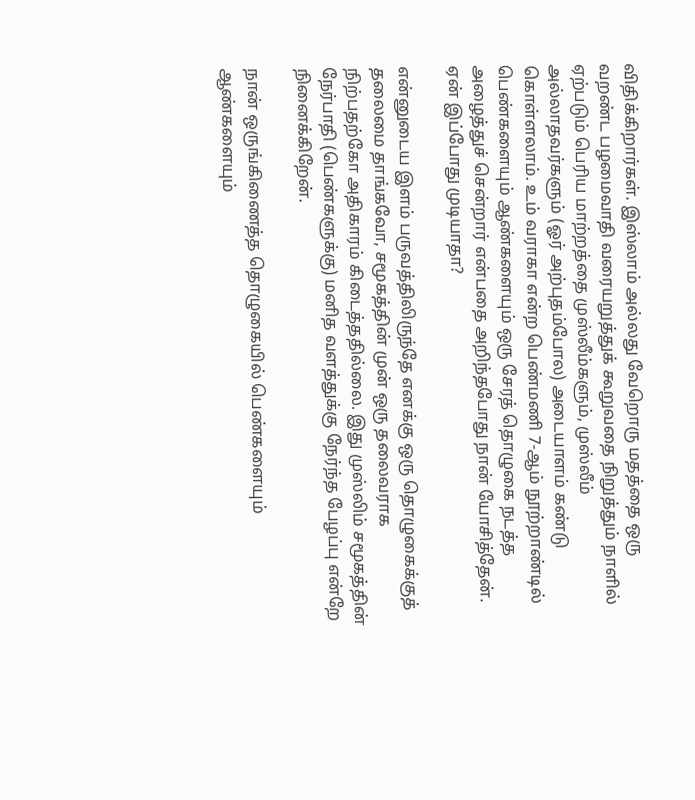விதிக்கிறார்கள். இஸ்லாம் அல்லது வேறொரு மதத்தை ஒரு வறண்ட பழமைவாதி வரையறுத்துக் கூறுவதை நிறுத்தும் நாளில் ஏற்படும் பெரிய மாற்றத்தை முஸ்லீம்களும், முஸ்லீம் அல்லாதவர்களும் (ஓர் அற்புதம்போல) அடையாளம் கண்டு கொள்ளலாம். உம் வராகா என்ற பெண்மணி 7-ஆம் நூற்றாண்டில் பெண்களையும் ஆண்களையும் ஒரு சேரத் தொழுகை நடத்த அழைத்துச் சென்றார் என்பதை அறிந்தபோது நான் யோசித்தேன். ஏன் இப்போது முடியாதா?

என்னுடைய இளம் பருவத்திலிருந்தே எனக்கு ஒரு தொழுகைக்குத் தலைமை தாங்கவோ, சமூகத்தின் முன் ஒரு தலைவராக நிற்பதற்கோ அதிகாரம் கிடைத்ததில்லை. இது முஸ்லிம் சமூகத்தின் நேர்பாதி (பெண்களுக்கு) மனித வளத்துக்கு நேர்ந்த பேழப்பு என்றே நினைக்கிறேன்.

நான் ஒருங்கிணைத்த தொழுகையில் பெண்களையும் ஆண்களையும்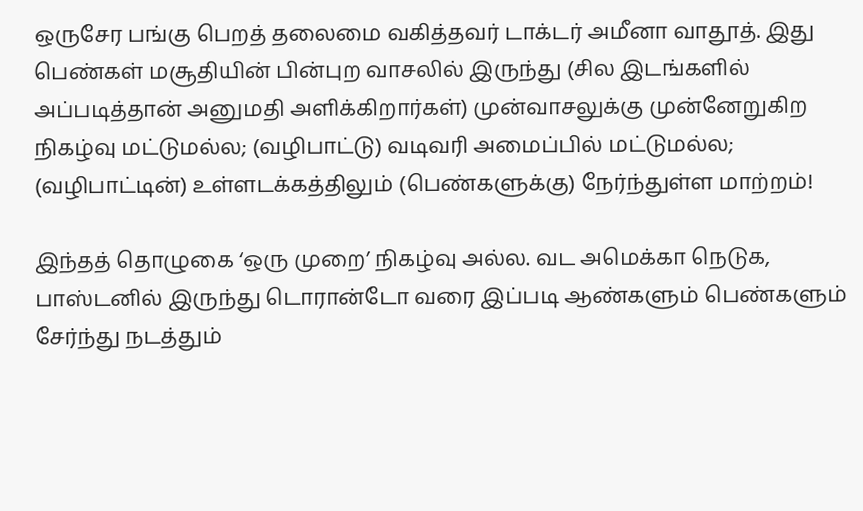ஒருசேர பங்கு பெறத் தலைமை வகித்தவர் டாக்டர் அமீனா வாதூத். இது பெண்கள் மசூதியின் பின்புற வாசலில் இருந்து (சில இடங்களில் அப்படித்தான் அனுமதி அளிக்கிறார்கள்) முன்வாசலுக்கு முன்னேறுகிற நிகழ்வு மட்டுமல்ல; (வழிபாட்டு) வடிவரி அமைப்பில் மட்டுமல்ல; (வழிபாட்டின்) உள்ளடக்கத்திலும் (பெண்களுக்கு) நேர்ந்துள்ள மாற்றம்!

இந்தத் தொழுகை ‘ஒரு முறை’ நிகழ்வு அல்ல. வட அமெக்கா நெடுக, பாஸ்டனில் இருந்து டொரான்டோ வரை இப்படி ஆண்களும் பெண்களும் சேர்ந்து நடத்தும்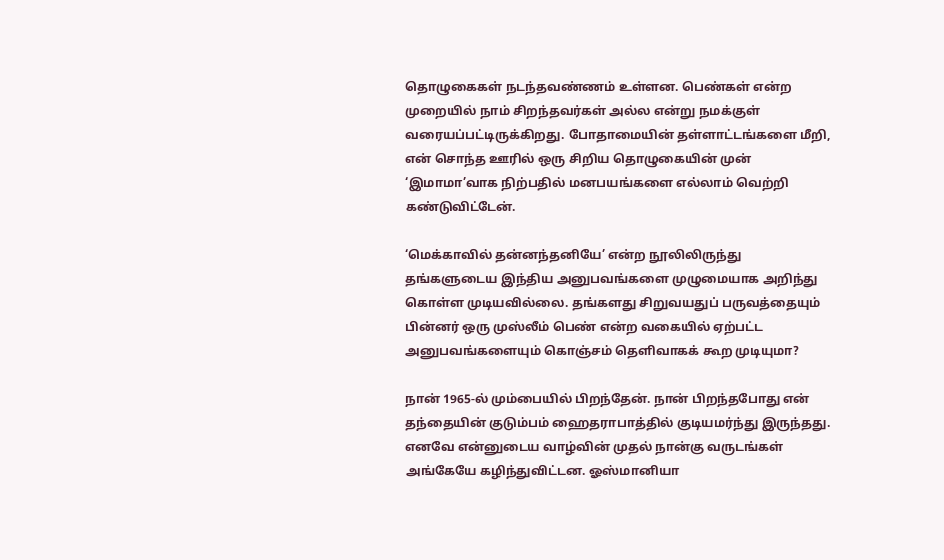தொழுகைகள் நடந்தவண்ணம் உள்ளன. பெண்கள் என்ற முறையில் நாம் சிறந்தவர்கள் அல்ல என்று நமக்குள் வரையப்பட்டிருக்கிறது. போதாமையின் தள்ளாட்டங்களை மீறி, என் சொந்த ஊரில் ஒரு சிறிய தொழுகையின் முன் ‘இமாமா’வாக நிற்பதில் மனபயங்களை எல்லாம் வெற்றி கண்டுவிட்டேன்.

‘மெக்காவில் தன்னந்தனியே’ என்ற நூலிலிருந்து தங்களுடைய இந்திய அனுபவங்களை முழுமையாக அறிந்து கொள்ள முடியவில்லை. தங்களது சிறுவயதுப் பருவத்தையும் பின்னர் ஒரு முஸ்லீம் பெண் என்ற வகையில் ஏற்பட்ட அனுபவங்களையும் கொஞ்சம் தெளிவாகக் கூற முடியுமா?

நான் 1965-ல் மும்பையில் பிறந்தேன். நான் பிறந்தபோது என் தந்தையின் குடும்பம் ஹைதராபாத்தில் குடியமர்ந்து இருந்தது. எனவே என்னுடைய வாழ்வின் முதல் நான்கு வருடங்கள் அங்கேயே கழிந்துவிட்டன. ஓஸ்மானியா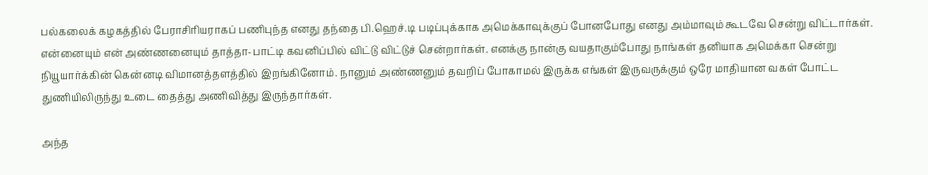பல்கலைக் கழகத்தில் பேராசிரியராகப் பணிபுந்த எனது தந்தை பி.ஹெச்.டி படிப்புக்காக அமெக்காவுக்குப் போனபோது எனது அம்மாவும் கூடவே சென்று விட்டார்கள். என்னையும் என் அண்ணனையும் தாத்தா-பாட்டி கவனிப்பில் விட்டு விட்டுச் சென்றார்கள். எனக்கு நான்கு வயதாகும்போது நாங்கள் தனியாக அமெக்கா சென்று நியூயார்க்கின் கென்னடி விமானத்தளத்தில் இறங்கினோம். நானும் அண்ணனும் தவறிப் போகாமல் இருக்க எங்கள் இருவருக்கும் ஒரே மாதியான வகள் போட்ட துணியிலிருந்து உடை தைத்து அணிவித்து இருந்தார்கள்.

அந்த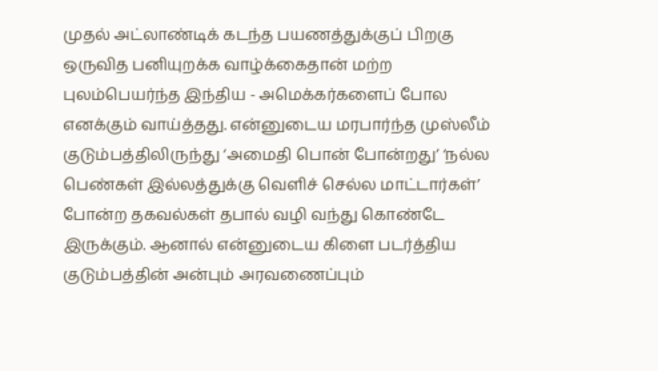முதல் அட்லாண்டிக் கடந்த பயணத்துக்குப் பிறகு ஒருவித பனியுறக்க வாழ்க்கைதான் மற்ற புலம்பெயர்ந்த இந்திய - அமெக்கர்களைப் போல எனக்கும் வாய்த்தது. என்னுடைய மரபார்ந்த முஸ்லீம் குடும்பத்திலிருந்து ‘அமைதி பொன் போன்றது’ ‘நல்ல பெண்கள் இல்லத்துக்கு வெளிச் செல்ல மாட்டார்கள்’ போன்ற தகவல்கள் தபால் வழி வந்து கொண்டே இருக்கும். ஆனால் என்னுடைய கிளை படர்த்திய குடும்பத்தின் அன்பும் அரவணைப்பும்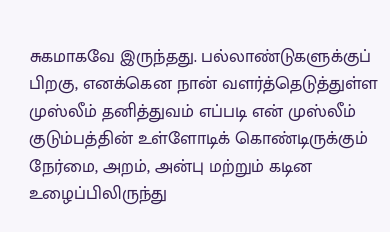சுகமாகவே இருந்தது. பல்லாண்டுகளுக்குப் பிறகு, எனக்கென நான் வளர்த்தெடுத்துள்ள முஸ்லீம் தனித்துவம் எப்படி என் முஸ்லீம் குடும்பத்தின் உள்ளோடிக் கொண்டிருக்கும் நேர்மை, அறம், அன்பு மற்றும் கடின உழைப்பிலிருந்து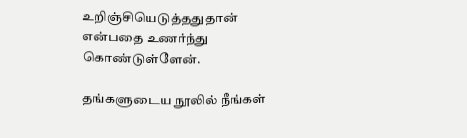உறிஞ்சியெடுத்ததுதான் என்பதை உணர்ந்து கொண்டுள்ளேன்.

தங்களுடைய நூலில் நீங்கள்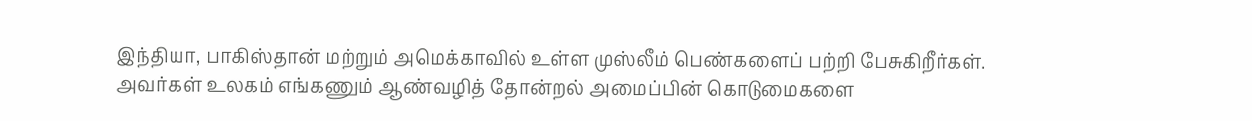இந்தியா, பாகிஸ்தான் மற்றும் அமெக்காவில் உள்ள முஸ்லீம் பெண்களைப் பற்றி பேசுகிறீர்கள். அவர்கள் உலகம் எங்கணும் ஆண்வழித் தோன்றல் அமைப்பின் கொடுமைகளை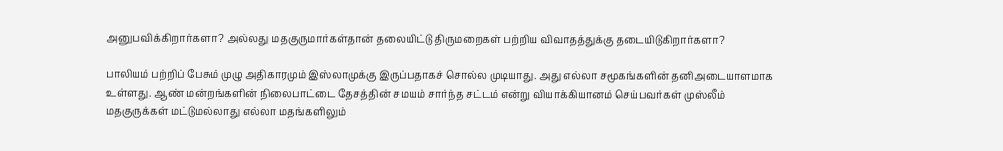அனுபவிக்கிறார்களா? அல்லது மதகுருமார்கள்தான் தலையிட்டு திருமறைகள் பற்றிய விவாதத்துக்கு தடையிடுகிறார்களா?

பாலியம் பற்றிப் பேசும் முழு அதிகாரமும் இஸ்லாமுக்கு இருப்பதாகச் சொல்ல முடியாது. அது எல்லா சமூகங்களின் தனிஅடையாளமாக உள்ளது. ஆண் மன்றங்களின் நிலைபாட்டை தேசத்தின் சமயம் சார்ந்த சட்டம் என்று வியாக்கியானம் செய்பவர்கள் முஸ்லீம் மதகுருக்கள் மட்டுமல்லாது எல்லா மதங்களிலும்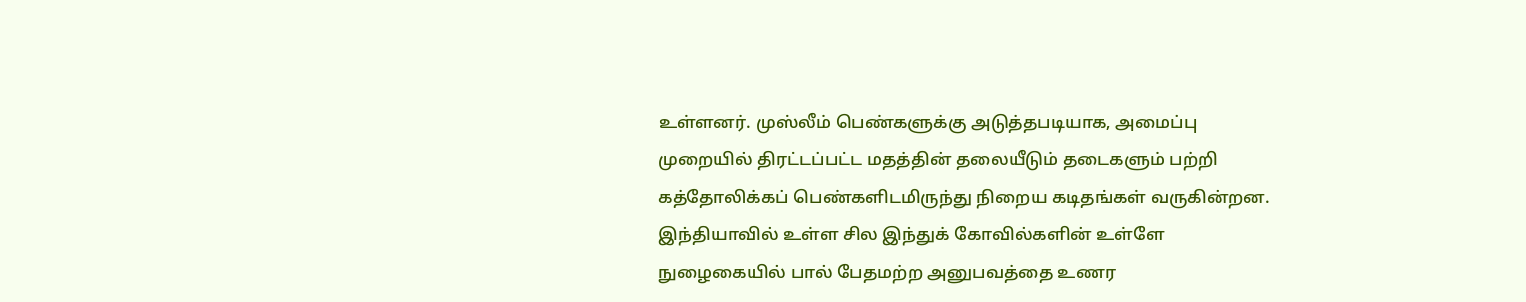உள்ளனர். முஸ்லீம் பெண்களுக்கு அடுத்தபடியாக, அமைப்பு முறையில் திரட்டப்பட்ட மதத்தின் தலையீடும் தடைகளும் பற்றி கத்தோலிக்கப் பெண்களிடமிருந்து நிறைய கடிதங்கள் வருகின்றன. இந்தியாவில் உள்ள சில இந்துக் கோவில்களின் உள்ளே நுழைகையில் பால் பேதமற்ற அனுபவத்தை உணர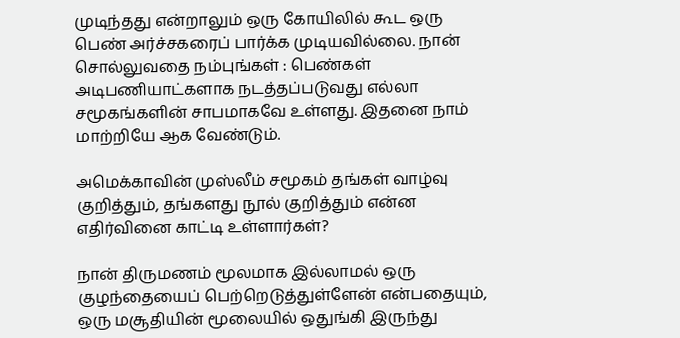முடிந்தது என்றாலும் ஒரு கோயிலில் கூட ஒரு பெண் அர்ச்சகரைப் பார்க்க முடியவில்லை. நான் சொல்லுவதை நம்புங்கள் : பெண்கள் அடிபணியாட்களாக நடத்தப்படுவது எல்லா சமூகங்களின் சாபமாகவே உள்ளது. இதனை நாம் மாற்றியே ஆக வேண்டும்.

அமெக்காவின் முஸ்லீம் சமூகம் தங்கள் வாழ்வு குறித்தும், தங்களது நூல் குறித்தும் என்ன எதிர்வினை காட்டி உள்ளார்கள்?

நான் திருமணம் மூலமாக இல்லாமல் ஒரு குழந்தையைப் பெற்றெடுத்துள்ளேன் என்பதையும், ஒரு மசூதியின் மூலையில் ஒதுங்கி இருந்து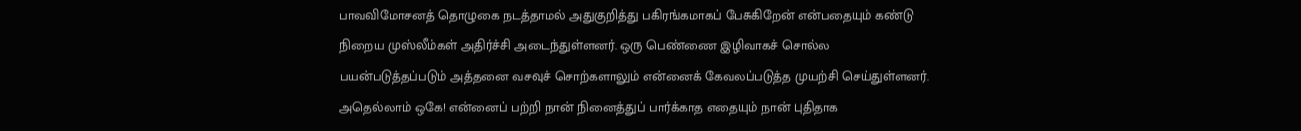பாவவிமோசனத் தொழுகை நடத்தாமல் அதுகுறித்து பகிரங்கமாகப் பேசுகிறேன் என்பதையும் கண்டு நிறைய முஸ்லீம்கள் அதிர்ச்சி அடைந்துள்ளனர். ஒரு பெண்ணை இழிவாகச் சொல்ல பயன்படுத்தப்படும் அத்தனை வசவுச் சொற்களாலும் என்னைக் கேவலப்படுத்த முயற்சி செய்துள்ளனர். அதெல்லாம் ஒகே! என்னைப் பற்றி நான் நினைத்துப் பார்க்காத எதையும் நான் புதிதாக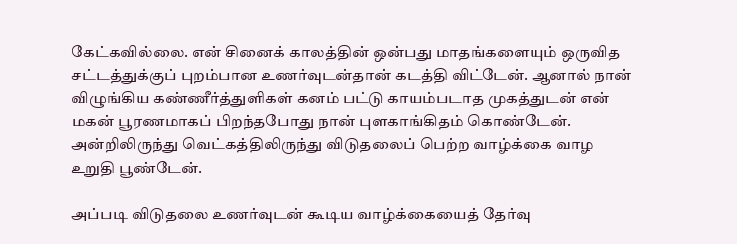கேட்கவில்லை. என் சினைக் காலத்தின் ஒன்பது மாதங்களையும் ஒருவித சட்டத்துக்குப் புறம்பான உணர்வுடன்தான் கடத்தி விட்டேன். ஆனால் நான் விழுங்கிய கண்ணீர்த்துளிகள் கனம் பட்டு காயம்படாத முகத்துடன் என் மகன் பூரணமாகப் பிறந்தபோது நான் புளகாங்கிதம் கொண்டேன். அன்றிலிருந்து வெட்கத்திலிருந்து விடுதலைப் பெற்ற வாழ்க்கை வாழ உறுதி பூண்டேன்.

அப்படி விடுதலை உணர்வுடன் கூடிய வாழ்க்கையைத் தேர்வு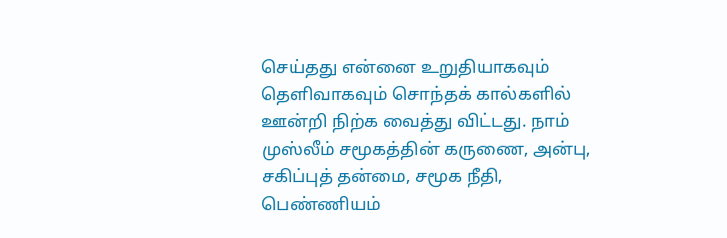செய்தது என்னை உறுதியாகவும் தெளிவாகவும் சொந்தக் கால்களில் ஊன்றி நிற்க வைத்து விட்டது. நாம் முஸ்லீம் சமூகத்தின் கருணை, அன்பு, சகிப்புத் தன்மை, சமூக நீதி, பெண்ணியம்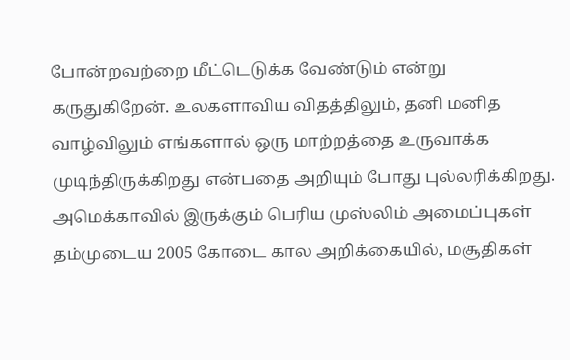போன்றவற்றை மீட்டெடுக்க வேண்டும் என்று கருதுகிறேன். உலகளாவிய விதத்திலும், தனி மனித வாழ்விலும் எங்களால் ஒரு மாற்றத்தை உருவாக்க முடிந்திருக்கிறது என்பதை அறியும் போது புல்லரிக்கிறது. அமெக்காவில் இருக்கும் பெரிய முஸ்லிம் அமைப்புகள் தம்முடைய 2005 கோடை கால அறிக்கையில், மசூதிகள்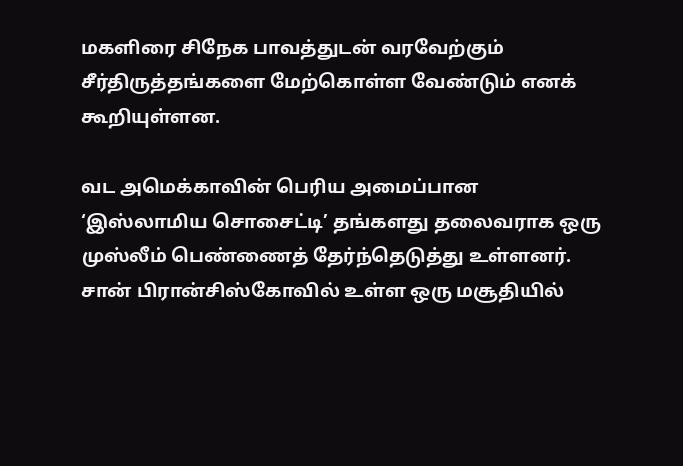மகளிரை சிநேக பாவத்துடன் வரவேற்கும் சீர்திருத்தங்களை மேற்கொள்ள வேண்டும் எனக் கூறியுள்ளன.

வட அமெக்காவின் பெரிய அமைப்பான ‘இஸ்லாமிய சொசைட்டி’ தங்களது தலைவராக ஒரு முஸ்லீம் பெண்ணைத் தேர்ந்தெடுத்து உள்ளனர். சான் பிரான்சிஸ்கோவில் உள்ள ஒரு மசூதியில்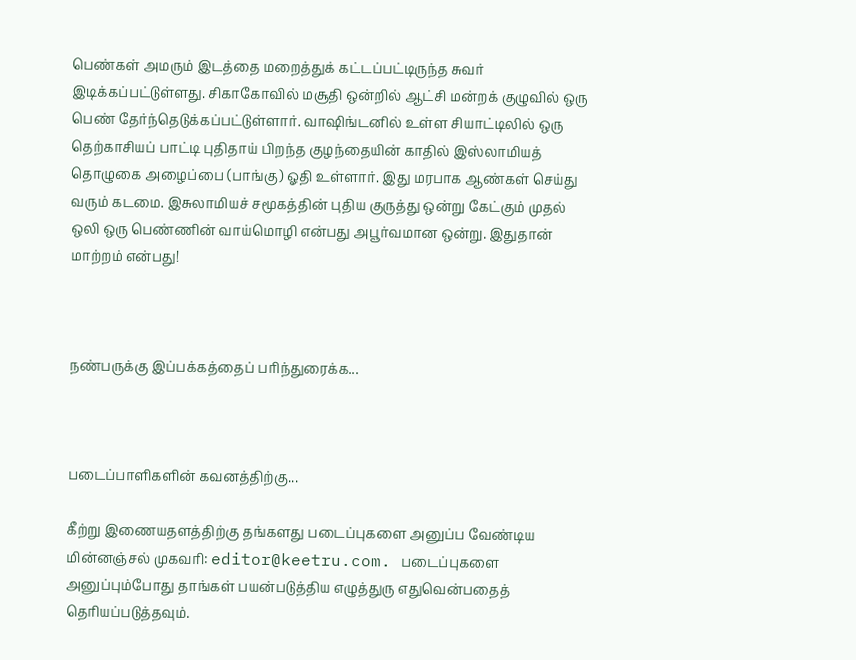பெண்கள் அமரும் இடத்தை மறைத்துக் கட்டப்பட்டிருந்த சுவர் இடிக்கப்பட்டுள்ளது. சிகாகோவில் மசூதி ஒன்றில் ஆட்சி மன்றக் குழுவில் ஒரு பெண் தேர்ந்தெடுக்கப்பட்டுள்ளார். வாஷிங்டனில் உள்ள சியாட்டிலில் ஒரு தெற்காசியப் பாட்டி புதிதாய் பிறந்த குழந்தையின் காதில் இஸ்லாமியத் தொழுகை அழைப்பை (பாங்கு) ஓதி உள்ளார். இது மரபாக ஆண்கள் செய்து வரும் கடமை. இசுலாமியச் சமூகத்தின் புதிய குருத்து ஒன்று கேட்கும் முதல் ஒலி ஒரு பெண்ணின் வாய்மொழி என்பது அபூர்வமான ஒன்று. இதுதான் மாற்றம் என்பது!



நண்பருக்கு இப்பக்கத்தைப் பரிந்துரைக்க...



படைப்பாளிகளின் கவனத்திற்கு...

கீற்று இணையதளத்திற்கு தங்களது படைப்புகளை அனுப்ப வேண்டிய மின்னஞ்சல் முகவரி: editor@keetru.com. படைப்புகளை அனுப்பும்போது தாங்கள் பயன்படுத்திய எழுத்துரு எதுவென்பதைத் தெரியப்படுத்தவும்.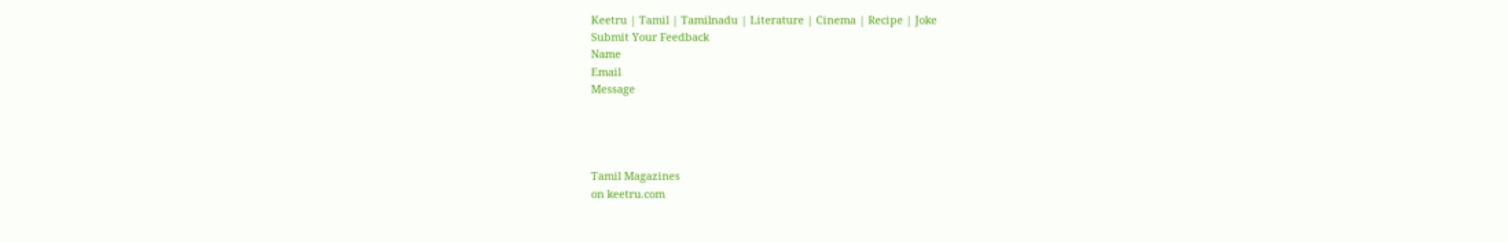Keetru | Tamil | Tamilnadu | Literature | Cinema | Recipe | Joke
Submit Your Feedback
Name
Email
Message




Tamil Magazines
on keetru.com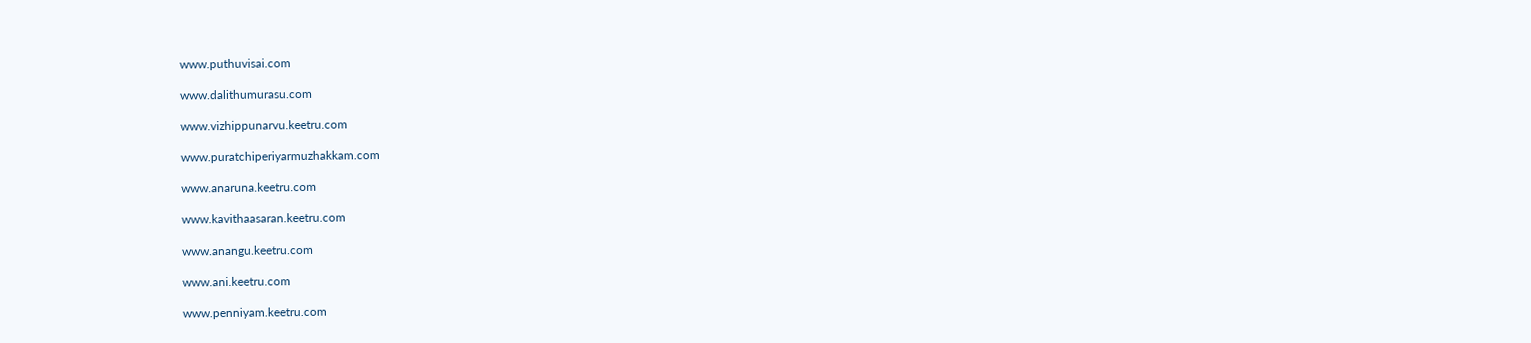www.puthuvisai.com

www.dalithumurasu.com

www.vizhippunarvu.keetru.com

www.puratchiperiyarmuzhakkam.com

www.anaruna.keetru.com

www.kavithaasaran.keetru.com

www.anangu.keetru.com

www.ani.keetru.com

www.penniyam.keetru.com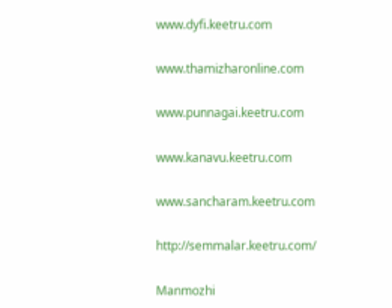www.dyfi.keetru.com

www.thamizharonline.com

www.punnagai.keetru.com

www.kanavu.keetru.com

www.sancharam.keetru.com

http://semmalar.keetru.com/

Manmozhi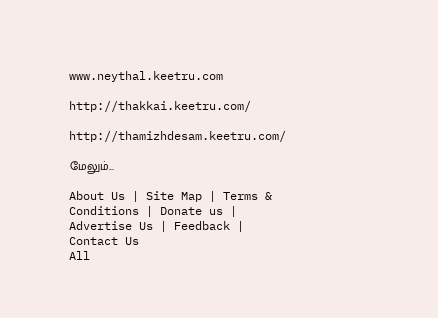www.neythal.keetru.com

http://thakkai.keetru.com/

http://thamizhdesam.keetru.com/

மேலும்...

About Us | Site Map | Terms & Conditions | Donate us | Advertise Us | Feedback | Contact Us
All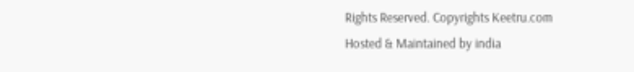Rights Reserved. Copyrights Keetru.com
Hosted & Maintained by india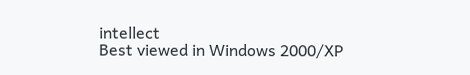intellect
Best viewed in Windows 2000/XP